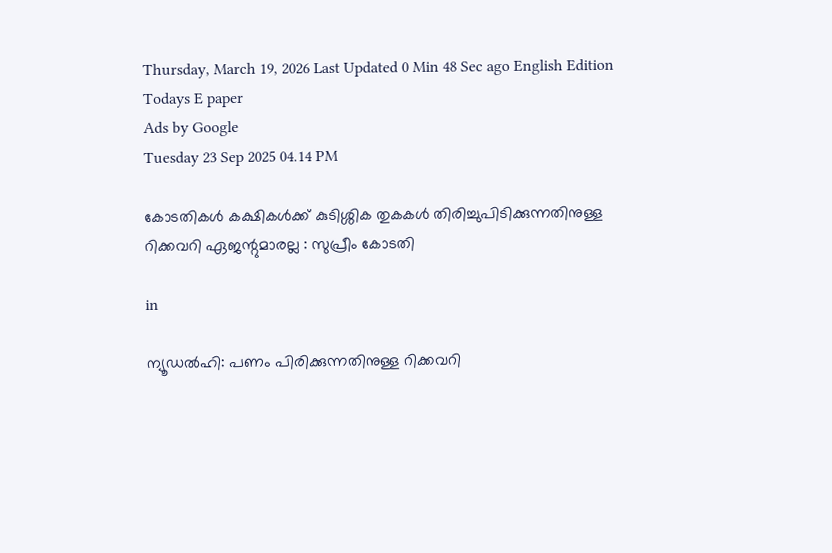Thursday, March 19, 2026 Last Updated 0 Min 48 Sec ago English Edition
Todays E paper
Ads by Google
Tuesday 23 Sep 2025 04.14 PM

കോടതികള്‍ കക്ഷികള്‍ക്ക് കുടിശ്ശിക തുകകള്‍ തിരിച്ചുപിടിക്കുന്നതിനുള്ള റിക്കവറി ഏജന്റുമാരല്ല : സുപ്രീം കോടതി

in

ന്യൂഡല്‍ഹി: പണം പിരിക്കുന്നതിനുള്ള റിക്കവറി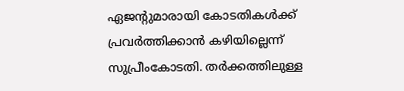ഏജന്റുമാരായി കോടതികള്‍ക്ക് പ്രവര്‍ത്തിക്കാന്‍ കഴിയില്ലെന്ന് സുപ്രീംകോടതി. തര്‍ക്കത്തിലുള്ള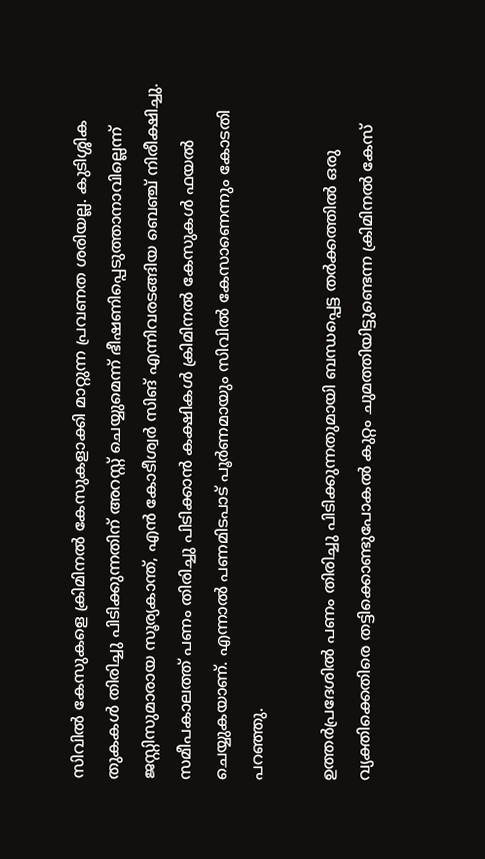സിവില്‍ കേസുകളെ ക്രിമിനല്‍ കേസുകളാക്കി മാറ്റുന്ന പ്രവണത ശരിയല്ല. കുടിശ്ശിക തുകകള്‍ തിരിച്ചു പിടിക്കുന്നതിന് അറസ്റ്റ് ചെയ്യുമെന്ന് ഭീഷണിപ്പെടുത്താനാവില്ലെന്ന് ജസ്റ്റിസുമാരായ സൂര്യകാന്ത്, എന്‍ കോടീശ്വര്‍ സിങ് എന്നിവരടങ്ങിയ ബെഞ്ച് നിരീക്ഷിച്ചു. സമീപകാലത്ത് പണം തിരിച്ചു പിടിക്കാന്‍ കക്ഷികള്‍ ക്രിമിനല്‍ കേസുകള്‍ ഫയല്‍ ചെയ്യുകയാണ്. എന്നാല്‍ പണമിടപാട് പൂര്‍ണമായും സിവില്‍ കേസാണെന്നും കോടതി പറഞ്ഞു.

ഉത്തര്‍പ്രദേശില്‍ പണം തിരിച്ചു പിടിക്കുന്നതുമായി ബന്ധപ്പെട്ട തര്‍ക്കത്തില്‍ ഒരു വ്യക്തിക്കെതിരെ തട്ടിക്കൊണ്ടുപോകല്‍ കുറ്റം ചുമത്തിയിട്ടുണ്ടെന്ന ക്രിമിനല്‍ കേസ്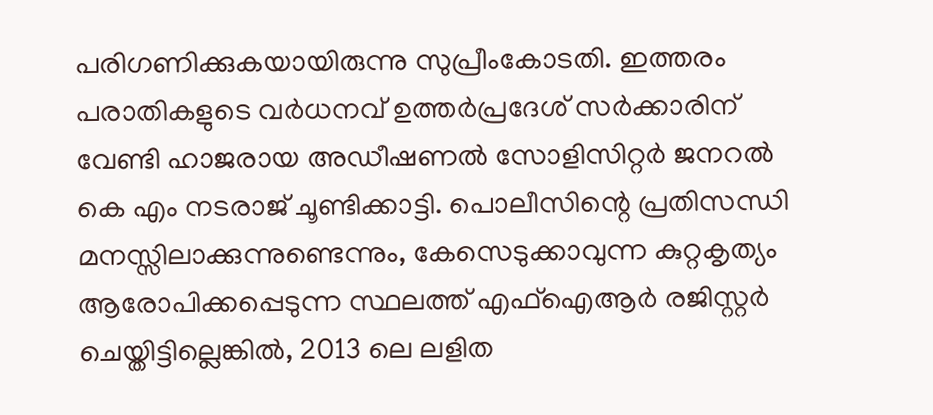പരിഗണിക്കുകയായിരുന്നു സുപ്രീംകോടതി. ഇത്തരം പരാതികളുടെ വര്‍ധനവ് ഉത്തര്‍പ്രദേശ് സര്‍ക്കാരിന് വേണ്ടി ഹാജരായ അഡീഷണല്‍ സോളിസിറ്റര്‍ ജനറല്‍ കെ എം നടരാജ് ചൂണ്ടിക്കാട്ടി. പൊലീസിന്റെ പ്രതിസന്ധി മനസ്സിലാക്കുന്നുണ്ടെന്നും, കേസെടുക്കാവുന്ന കുറ്റകൃത്യം ആരോപിക്കപ്പെടുന്ന സ്ഥലത്ത് എഫ്ഐആര്‍ രജിസ്റ്റര്‍ ചെയ്തിട്ടില്ലെങ്കില്‍, 2013 ലെ ലളിത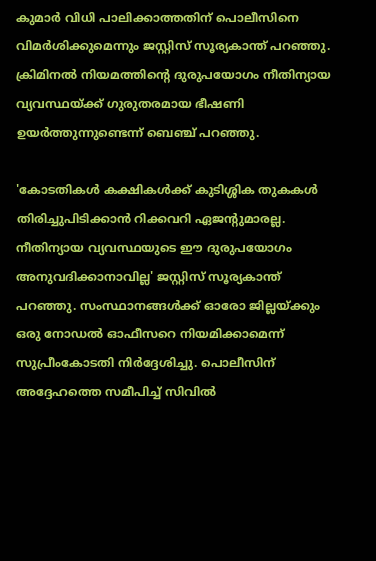കുമാര്‍ വിധി പാലിക്കാത്തതിന് പൊലീസിനെ വിമര്‍ശിക്കുമെന്നും ജസ്റ്റിസ് സൂര്യകാന്ത് പറഞ്ഞു. ക്രിമിനല്‍ നിയമത്തിന്റെ ദുരുപയോഗം നീതിന്യായ വ്യവസ്ഥയ്ക്ക് ഗുരുതരമായ ഭീഷണി ഉയര്‍ത്തുന്നുണ്ടെന്ന് ബെഞ്ച് പറഞ്ഞു.

'കോടതികള്‍ കക്ഷികള്‍ക്ക് കുടിശ്ശിക തുകകള്‍ തിരിച്ചുപിടിക്കാന്‍ റിക്കവറി ഏജന്റുമാരല്ല. നീതിന്യായ വ്യവസ്ഥയുടെ ഈ ദുരുപയോഗം അനുവദിക്കാനാവില്ല' ജസ്റ്റിസ് സൂര്യകാന്ത് പറഞ്ഞു. സംസ്ഥാനങ്ങള്‍ക്ക് ഓരോ ജില്ലയ്ക്കും ഒരു നോഡല്‍ ഓഫീസറെ നിയമിക്കാമെന്ന് സുപ്രീംകോടതി നിര്‍ദ്ദേശിച്ചു. പൊലീസിന് അദ്ദേഹത്തെ സമീപിച്ച് സിവില്‍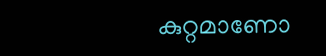കുറ്റമാണോ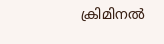ക്രിമിനല്‍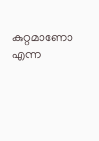കുറ്റമാണോ എന്ന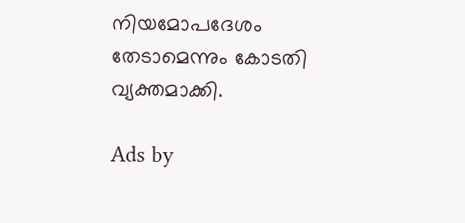നിയമോപദേശം തേടാമെന്നും കോടതി വ്യക്തമാക്കി.

Ads by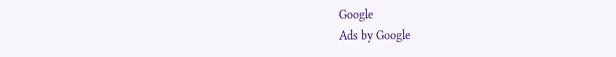Google
Ads by Google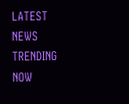LATEST NEWS
TRENDING NOW